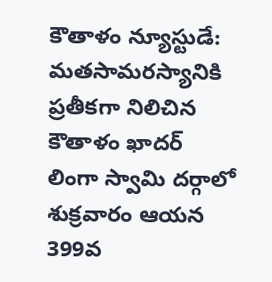కౌతాళం న్యూస్టుడే:
మతసామరస్యానికి ప్రతీకగా నిలిచిన కౌతాళం ఖాదర్ లింగా స్వామి దర్గాలో శుక్రవారం ఆయన 399వ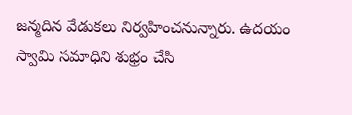జన్మదిన వేడుకలు నిర్వహించనున్నారు. ఉదయం స్వామి సమాధిని శుభ్రం చేసి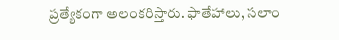ప్రత్యేకంగా అలంకరిస్తారు. ఫాతేహాలు, సలాం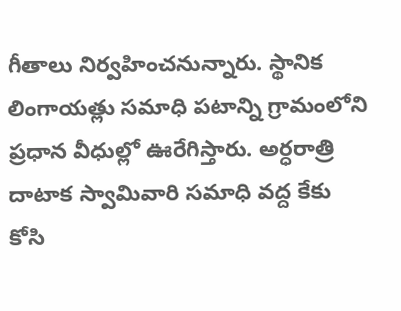గీతాలు నిర్వహించనున్నారు. స్థానిక లింగాయత్లు సమాధి పటాన్ని గ్రామంలోని ప్రధాన వీధుల్లో ఊరేగిస్తారు. అర్ధరాత్రి దాటాక స్వామివారి సమాధి వద్ద కేకు కోసి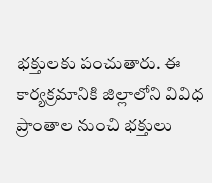భక్తులకు పంచుతారు. ఈ కార్యక్రమానికి జిల్లాలోని వివిధ ప్రాంతాల నుంచి భక్తులు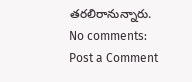తరలిరానున్నారు.
No comments:
Post a Comment